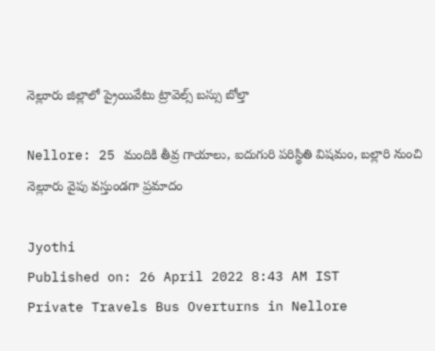నెల్లూరు జిల్లాలో ప్రైయివేటు ట్రావెల్స్ బస్సు బోల్తా

Nellore: 25 మందికి తీవ్ర గాయాలు, ఐదుగురి పరిస్థితి విషమం, బల్లారి నుంచి నెల్లూరు వైపు వస్తుండగా ప్రమాదం

Jyothi
Published on: 26 April 2022 8:43 AM IST
Private Travels Bus Overturns in Nellore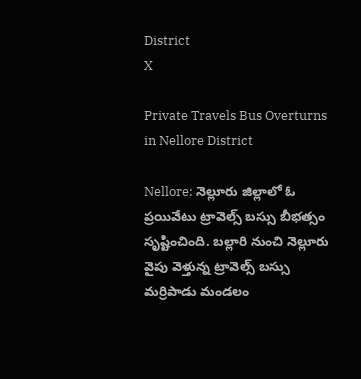District
X

Private Travels Bus Overturns in Nellore District

Nellore: నెల్లూరు జిల్లాలో ఓ ప్రయివేటు ట్రావెల్స్ బస్సు బీభత్సం సృష్టించింది. బల్లారి నుంచి నెల్లూరు వైపు వెళ్తున్న ట్రావెల్స్ బస్సు మర్రిపాడు మండలం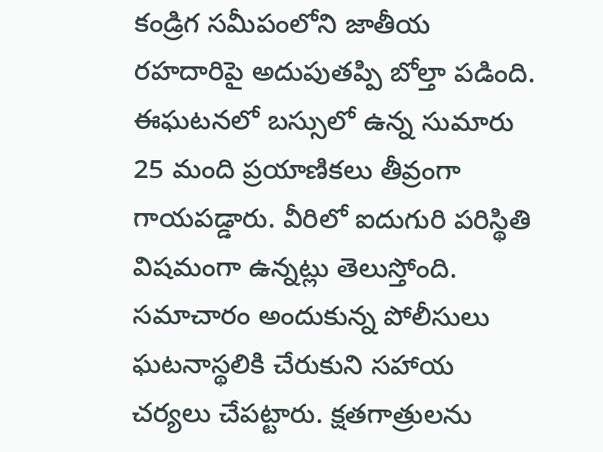కండ్రిగ సమీపంలోని జాతీయ రహదారిపై అదుపుతప్పి బోల్తా పడింది. ఈఘటనలో బస్సులో ఉన్న సుమారు 25 మంది ప్రయాణికలు తీవ్రంగా గాయపడ్డారు. వీరిలో ఐదుగురి పరిస్థితి విషమంగా ఉన్నట్లు తెలుస్తోంది. సమాచారం అందుకున్న పోలీసులు ఘటనాస్థలికి చేరుకుని సహాయ చర్యలు చేపట్టారు. క్షతగాత్రులను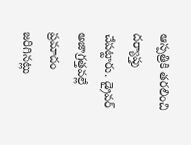ఆస్పత్రికి తరలించి దర్యాప్తు చేపట్టారు. డ్రైవర్ అజాగ్రత్తవల్లే ప్రమాదం జరిగినట్లు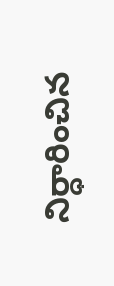నిర్ధారించిన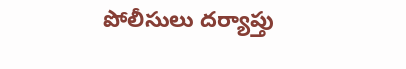పోలీసులు దర్యాప్తు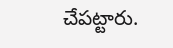చేపట్టారు.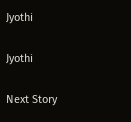Jyothi

Jyothi

Next Story